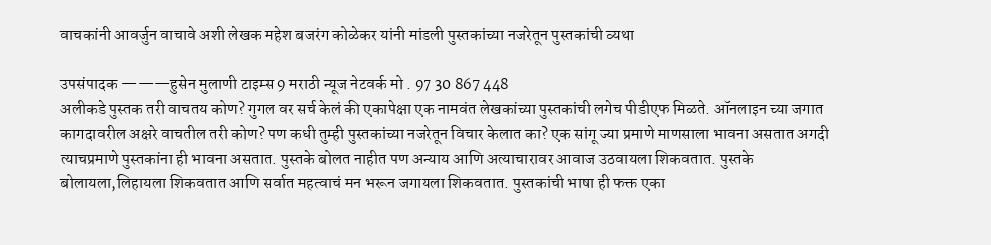वाचकांनी आवर्जुन वाचावे अशी लेखक महेश बजरंग कोळेकर यांनी मांडली पुस्तकांच्या नजरेतून पुस्तकांची व्यथा

उपसंपादक ———हुसेन मुलाणी टाइम्स 9 मराठी न्यूज नेटवर्क मो . 97 30 867 448
अलीकडे पुस्तक तरी वाचतय कोण? गुगल वर सर्च केलं की एकापेक्षा एक नामवंत लेखकांच्या पुस्तकांची लगेच पीडीएफ मिळते. ऑनलाइन च्या जगात कागदावरील अक्षरे वाचतील तरी कोण? पण कधी तुम्ही पुस्तकांच्या नजरेतून विचार केलात का? एक सांगू ज्या प्रमाणे माणसाला भावना असतात अगदी त्याचप्रमाणे पुस्तकांना ही भावना असतात. पुस्तके बोलत नाहीत पण अन्याय आणि अत्याचारावर आवाज उठवायला शिकवतात. पुस्तके बोलायला,लिहायला शिकवतात आणि सर्वात महत्वाचं मन भरून जगायला शिकवतात. पुस्तकांची भाषा ही फक्त एका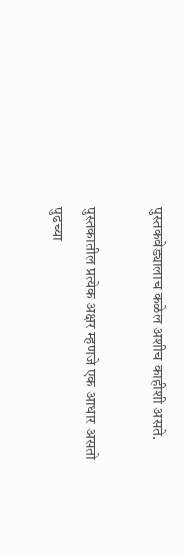पुस्तकवेड्यालाच कळेल अशीच काहीशी असते.

पुस्तकातील प्रत्येक अक्षर म्हणजे एक आधार असतो पुढच्या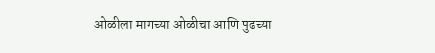ओळीला मागच्या ओळीचा आणि पुढच्या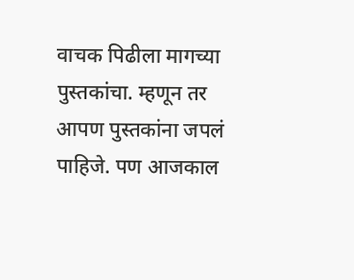वाचक पिढीला मागच्या पुस्तकांचा. म्हणून तर आपण पुस्तकांना जपलं पाहिजे. पण आजकाल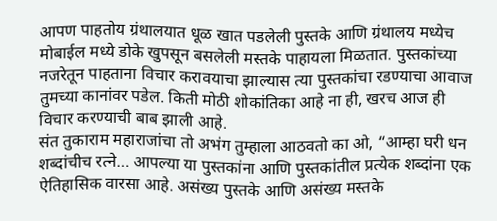आपण पाहतोय ग्रंथालयात धूळ खात पडलेली पुस्तके आणि ग्रंथालय मध्येच मोबाईल मध्ये डोके खुपसून बसलेली मस्तके पाहायला मिळतात. पुस्तकांच्या नजरेतून पाहताना विचार करावयाचा झाल्यास त्या पुस्तकांचा रडण्याचा आवाज तुमच्या कानांवर पडेल. किती मोठी शोकांतिका आहे ना ही, खरच आज ही विचार करण्याची बाब झाली आहे.
संत तुकाराम महाराजांचा तो अभंग तुम्हाला आठवतो का ओ, “आम्हा घरी धन शब्दांचीच रत्ने… आपल्या या पुस्तकांना आणि पुस्तकांतील प्रत्येक शब्दांना एक ऐतिहासिक वारसा आहे. असंख्य पुस्तके आणि असंख्य मस्तके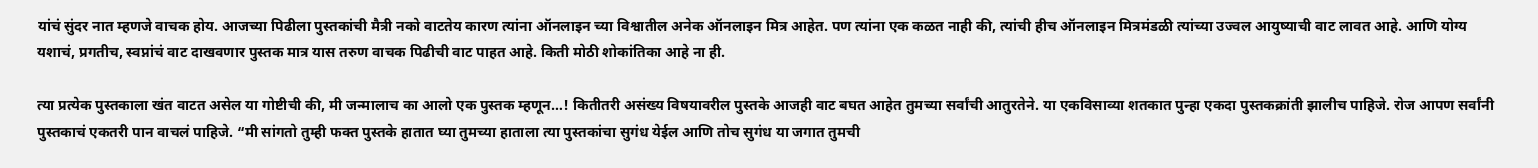यांचं सुंदर नात म्हणजे वाचक होय. आजच्या पिढीला पुस्तकांची मैत्री नको वाटतेय कारण त्यांना ऑनलाइन च्या विश्वातील अनेक ऑनलाइन मित्र आहेत. पण त्यांना एक कळत नाही की, त्यांची हीच ऑनलाइन मित्रमंडळी त्यांच्या उज्वल आयुष्याची वाट लावत आहे. आणि योग्य यशाचं, प्रगतीच, स्वप्नांचं वाट दाखवणार पुस्तक मात्र यास तरुण वाचक पिढीची वाट पाहत आहे. किती मोठी शोकांतिका आहे ना ही.

त्या प्रत्येक पुस्तकाला खंत वाटत असेल या गोष्टीची की, मी जन्मालाच का आलो एक पुस्तक म्हणून…! कितीतरी असंख्य विषयावरील पुस्तके आजही वाट बघत आहेत तुमच्या सर्वांची आतुरतेने. या एकविसाव्या शतकात पुन्हा एकदा पुस्तकक्रांती झालीच पाहिजे. रोज आपण सर्वांनी पुस्तकाचं एकतरी पान वाचलं पाहिजे. “मी सांगतो तुम्ही फक्त पुस्तके हातात घ्या तुमच्या हाताला त्या पुस्तकांचा सुगंध येईल आणि तोच सुगंध या जगात तुमची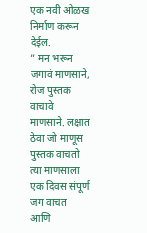एक नवी ओळख निर्माण करून देईल.
” मन भरून जगावं माणसाने, रोज पुस्तक वाचावे माणसाने. लक्षात ठेवा जो माणूस पुस्तक वाचतो त्या माणसाला एक दिवस संपूर्ण जग वाचत आणि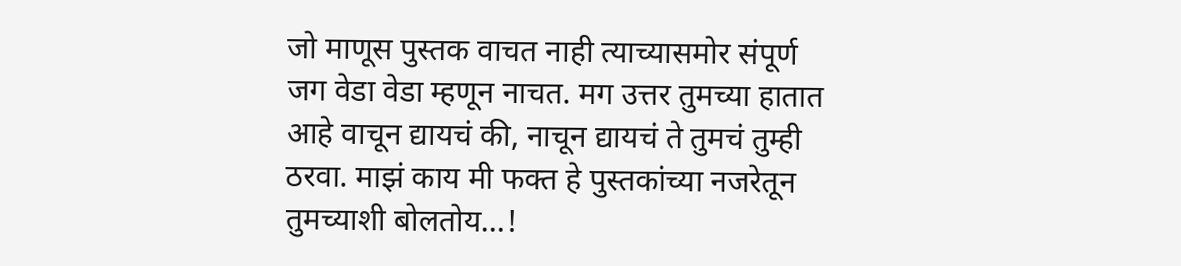जो माणूस पुस्तक वाचत नाही त्याच्यासमोर संपूर्ण जग वेडा वेडा म्हणून नाचत. मग उत्तर तुमच्या हातात आहे वाचून द्यायचं की, नाचून द्यायचं ते तुमचं तुम्ही ठरवा. माझं काय मी फक्त हे पुस्तकांच्या नजरेतून तुमच्याशी बोलतोय…!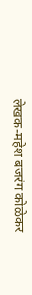लेखक-महेश बजरंग कोळेकर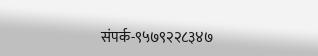संपर्क-९५७९२२८३४७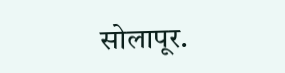सोलापूर.